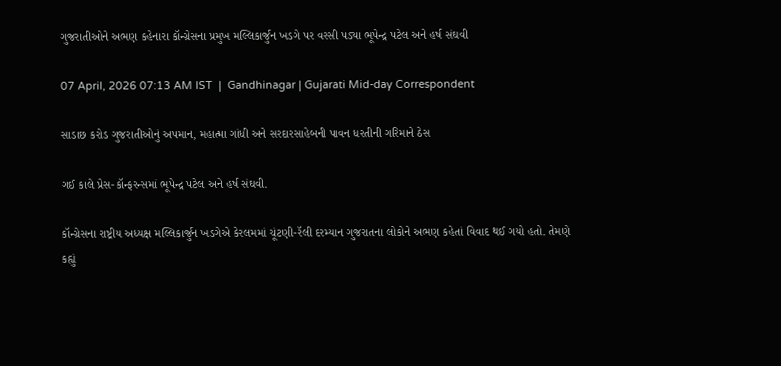ગુજરાતીઓને અભણ કહેનારા કૉન્ગ્રેસના પ્રમુખ મલ્લિકાર્જુન ખડગે પર વરસી પડ્યા ભૂપેન્દ્ર પટેલ અને હર્ષ સંઘવી

07 April, 2026 07:13 AM IST  |  Gandhinagar | Gujarati Mid-day Correspondent

સાડાછ કરોડ ગુજરાતીઓનું અપમાન, મહાત્મા ગાંધી અને સરદારસાહેબની પાવન ધરતીની ગરિમાને ઠેસ

ગઈ કાલે પ્રેસ-કૉન્ફરન્સમાં ભૂપેન્દ્ર પટેલ અને હર્ષ સંઘવી.

કૉન્ગ્રેસના રાષ્ટ્રીય અધ્યક્ષ મલ્લિકાર્જુન ખડગેએ કેરલમમાં ચૂંટણી-રૅલી દરમ્યાન ગુજરાતના લોકોને અભણ કહેતાં વિવાદ થઈ ગયો હતો. તેમણે કહ્યું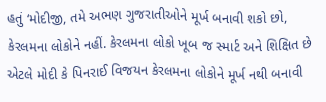હતું ‘મોદીજી, તમે અભણ ગુજરાતીઓને મૂર્ખ બનાવી શકો છો, કેરલમના લોકોને નહીં. કેરલમના લોકો ખૂબ જ સ્માર્ટ અને શિક્ષિત છે એટલે મોદી કે પિનરાઈ વિજયન કેરલમના લોકોને મૂર્ખ નથી બનાવી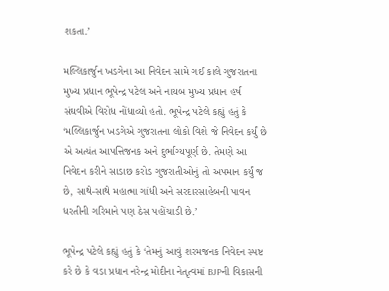શકતા.’

મલ્લિકાર્જુન ખડગેના આ નિવેદન સામે ગઈ કાલે ગુજરાતના મુખ્ય પ્રધાન ભૂપેન્દ્ર પટેલ અને નાયબ મુખ્ય પ્રધાન હર્ષ સંઘવીએ વિરોધ નોંધાવ્યો હતો. ભૂપેન્દ્ર પટેલે કહ્યું હતું કે ‘મલ્લિકાર્જુન ખડગેએ ગુજરાતના લોકો વિશે જે નિવેદન કર્યું છે એ અત્યંત આપત્તિજનક અને દુર્ભાગ્યપૂર્ણ છે. તેમણે આ નિવેદન કરીને સાડાછ કરોડ ગુજરાતીઓનું તો અપમાન કર્યું જ છે, સાથે-સાથે મહાત્મા ગાંધી અને સરદારસાહેબની પાવન ધરતીની ગરિમાને પણ ઠેસ પહોંચાડી છે.’

ભૂપેન્દ્ર પટેલે કહ્યું હતું કે ‘તેમનું આવું શરમજનક નિવેદન સ્પષ્ટ કરે છે કે વડા પ્રધાન નરેન્દ્ર મોદીના નેતૃત્વમાં BJPની વિકાસની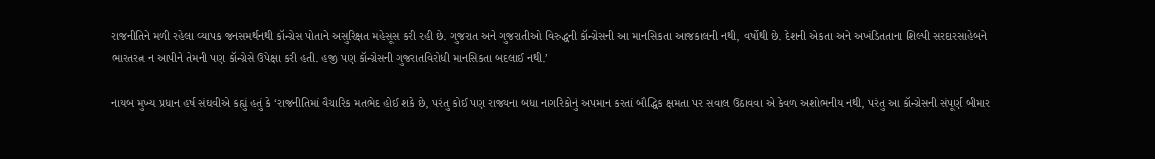રાજનીતિને મળી રહેલા વ્યાપક જનસમર્થનથી કૉન્ગ્રેસ પોતાને અસુરિક્ષત મહેસૂસ કરી રહી છે. ગુજરાત અને ગુજરાતીઓ વિરુદ્ધની કૉન્ગ્રેસની આ માનસિકતા આજકાલની નથી, વર્ષોથી છે. દેશની એકતા અને અખંડિતતાના શિલ્પી સરદારસાહેબને ભારતરત્ન ન આપીને તેમની પણ કૉન્ગ્રેસે ઉપેક્ષા કરી હતી. હજી પણ કૉન્ગ્રેસની ગુજરાતવિરોધી માનસિકતા બદલાઈ નથી.’

નાયબ મુખ્ય પ્રધાન હર્ષ સંઘવીએ કહ્યું હતું કે ‘રાજનીતિમાં વૈચારિક મતભેદ હોઈ શકે છે, પરંતુ કોઈ પણ રાજ્યના બધા નાગરિકોનું અપમાન કરતાં બૌદ્ધિક ક્ષમતા પર સવાલ ઉઠાવવા એ કેવળ અશોભનીય નથી, પરંતુ આ કૉન્ગ્રેસની સંપૂર્ણ બીમાર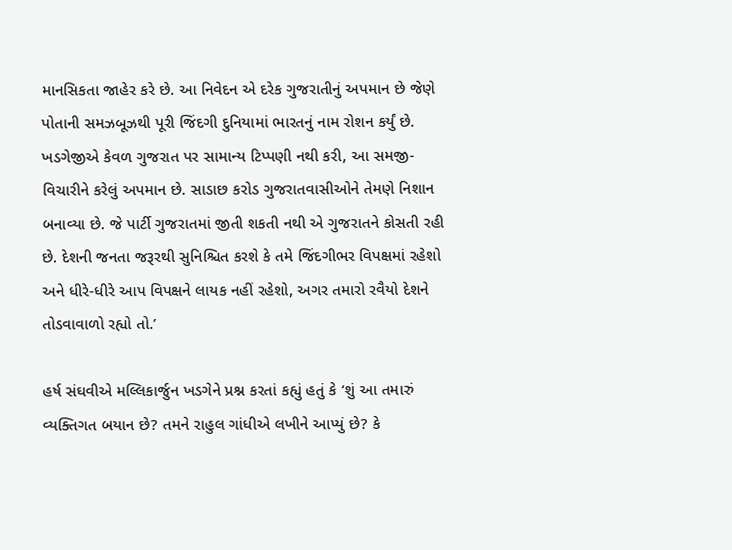માનસિકતા જાહેર કરે છે. આ નિવેદન એ દરેક ગુજરાતીનું અપમાન છે જેણે પોતાની સમઝબૂઝથી પૂરી જિંદગી દુનિયામાં ભારતનું નામ રોશન કર્યું છે. ખડગેજીએ કેવળ ગુજરાત પર સામાન્ય ટિપ્પણી નથી કરી, આ સમજી-વિચારીને કરેલું અપમાન છે. સાડાછ કરોડ ગુજરાતવાસીઓને તેમણે નિશાન બનાવ્યા છે. જે પાર્ટી ગુજરાતમાં જીતી શકતી નથી એ ગુજરાતને કોસતી રહી છે. દેશની જનતા જરૂરથી સુનિશ્ચિત કરશે કે તમે જિંદગીભર વિપક્ષમાં રહેશો અને ધીરે-ધીરે આપ વિપક્ષને લાયક નહીં રહેશો, અગર તમારો રવૈયો દેશને તોડવાવાળો રહ્યો તો.’

હર્ષ સંઘવીએ મલ્લિકાર્જુન ખડગેને પ્રશ્ન કરતાં કહ્યું હતું કે ‘શું આ તમારું વ્યક્તિગત બયાન છે? તમને રાહુલ ગાંધીએ લખીને આપ્યું છે? કે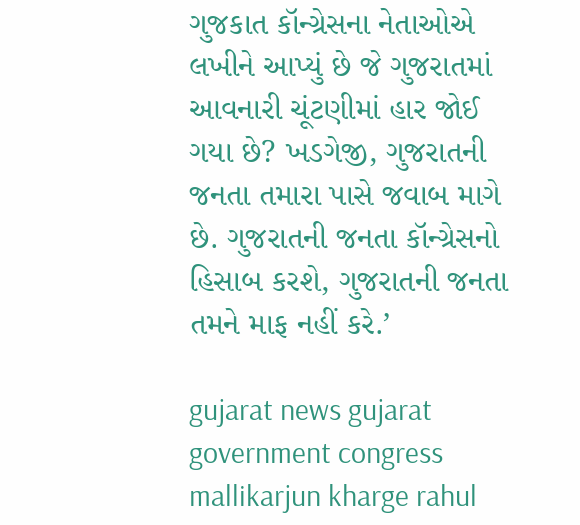ગુજકાત કૉન્ગ્રેસના નેતાઓએ લખીને આપ્યું છે જે ગુજરાતમાં આવનારી ચૂંટણીમાં હાર જોઈ ગયા છે? ખડગેજી, ગુજરાતની જનતા તમારા પાસે જવાબ માગે છે. ગુજરાતની જનતા કૉન્ગ્રેસનો હિસાબ કરશે, ગુજરાતની જનતા તમને માફ નહીં કરે.’

gujarat news gujarat government congress mallikarjun kharge rahul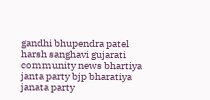gandhi bhupendra patel harsh sanghavi gujarati community news bhartiya janta party bjp bharatiya janata party